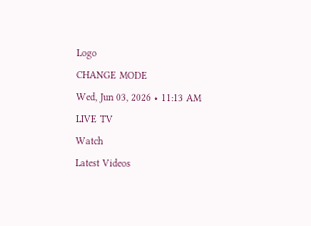Logo
CHANGE MODE
Wed, Jun 03, 2026 • 11:13 AM
LIVE TV
Watch
Latest Videos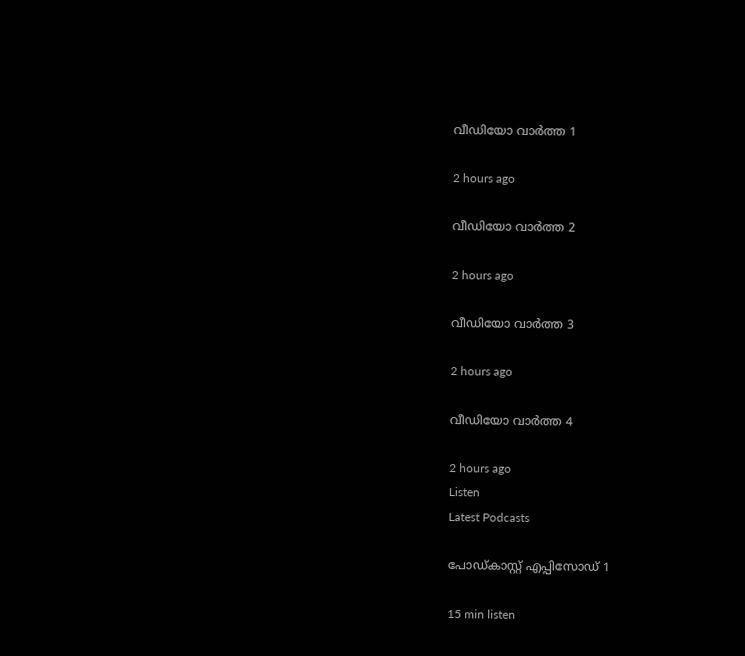വീഡിയോ വാർത്ത 1

2 hours ago

വീഡിയോ വാർത്ത 2

2 hours ago

വീഡിയോ വാർത്ത 3

2 hours ago

വീഡിയോ വാർത്ത 4

2 hours ago
Listen
Latest Podcasts

പോഡ്കാസ്റ്റ് എപ്പിസോഡ് 1

15 min listen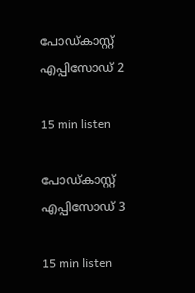പോഡ്കാസ്റ്റ് എപ്പിസോഡ് 2

15 min listen

പോഡ്കാസ്റ്റ് എപ്പിസോഡ് 3

15 min listen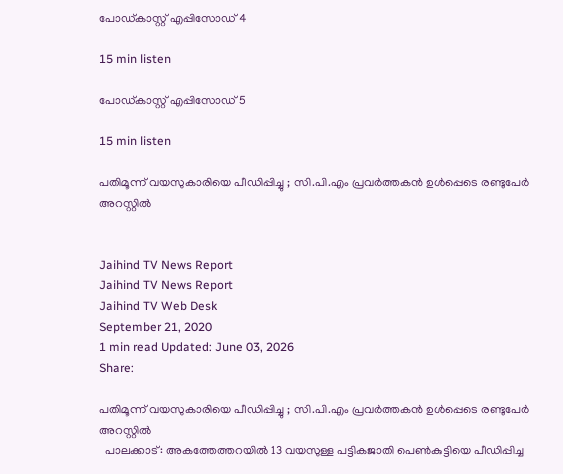പോഡ്കാസ്റ്റ് എപ്പിസോഡ് 4

15 min listen

പോഡ്കാസ്റ്റ് എപ്പിസോഡ് 5

15 min listen

പതിമൂന്ന് വയസുകാരിയെ പീഡിപ്പിച്ചു ; സി.പി.എം പ്രവർത്തകന്‍ ഉള്‍പ്പെടെ രണ്ടുപേർ അറസ്റ്റില്‍


Jaihind TV News Report
Jaihind TV News Report
Jaihind TV Web Desk
September 21, 2020
1 min read Updated: June 03, 2026
Share:

പതിമൂന്ന് വയസുകാരിയെ പീഡിപ്പിച്ചു ; സി.പി.എം പ്രവർത്തകന്‍ ഉള്‍പ്പെടെ രണ്ടുപേർ അറസ്റ്റില്‍
  പാലക്കാട് : അകത്തേത്തറയിൽ 13 വയസുള്ള പട്ടികജാതി പെൺകുട്ടിയെ പീഡിപ്പിച്ച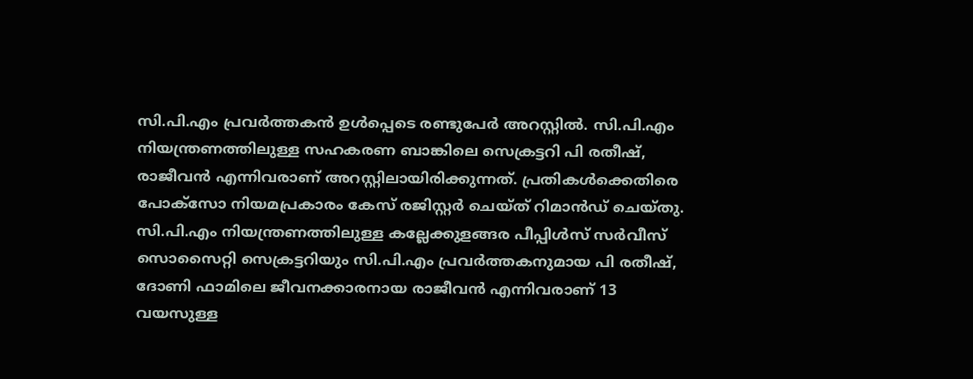സി.പി.എം പ്രവർത്തകൻ ഉൾപ്പെടെ രണ്ടുപേർ അറസ്റ്റിൽ. സി.പി.എം നിയന്ത്രണത്തിലുള്ള സഹകരണ ബാങ്കിലെ സെക്രട്ടറി പി രതീഷ്, രാജീവൻ എന്നിവരാണ് അറസ്റ്റിലായിരിക്കുന്നത്. പ്രതികൾക്കെതിരെ പോക്സോ നിയമപ്രകാരം കേസ് രജിസ്റ്റർ ചെയ്ത് റിമാൻഡ് ചെയ്തു. സി.പി.എം നിയന്ത്രണത്തിലുള്ള കല്ലേക്കുളങ്ങര പീപ്പിള്‍സ് സർവീസ് സൊസൈറ്റി സെക്രട്ടറിയും സി.പി.എം പ്രവർത്തകനുമായ പി രതീഷ്, ദോണി ഫാമിലെ ജീവനക്കാരനായ രാജീവന്‍ എന്നിവരാണ് 13 വയസുള്ള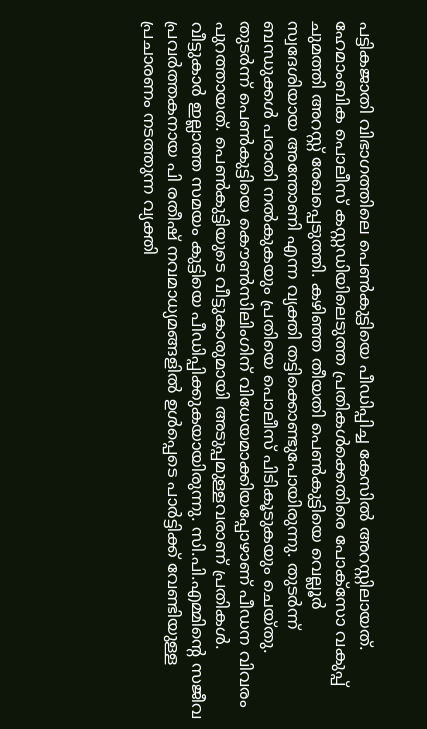പട്ടികജാതി വിഭാഗത്തിലെ പെണ്‍കുട്ടിയെ പീഡിപ്പിച്ച കേസില്‍ അറസ്റ്റിലായത്. ഹേമാംബിക പൊലീസ് കസ്റ്റഡിയിലെടുത്ത പ്രതികള്‍ക്കെതിരെ പോക്സോ വകുപ്പ് ചുമത്തി അറസ്റ്റ് രേഖപ്പെടുത്തി. കഴിഞ്ഞ തീയതി പെണ്‍കുട്ടിയെ വെല്ലൂർ സ്വദേശിയായ അന്തോണി എന്ന വ്യക്തി തട്ടിക്കൊണ്ടുപോയിരുന്നു. തുടർന്ന് ബന്ധുക്കള്‍ പരാതി നല്‍കുകയും പ്രതിയെ പൊലീസ് പിടികൂടുകയും ചെയ്തു. തുടർന്ന് പെണ്‍കുട്ടിയെ കൌണ്‍സിലിംഗിന് വിധേയമാക്കിയപ്പോഴാണ് പീഡന വിവരം പുറത്തായത്. പെണ്‍കുട്ടിയുടെ വീട്ടുകാരുമായി അടുപ്പമുള്ളവരാണ് പ്രതികള്‍. വീട്ടുകാർ ഇല്ലാത്ത സമയം കുട്ടിയെ പീഡിപ്പിക്കുകയായിരുന്നു. സി.പി.എമ്മിന്‍റെ സജീവ പ്രവര്‍ത്തകനായ പി രതീഷ് നവമാധ്യമങ്ങളില്‍ ഉള്‍പ്പെടെ പാർട്ടിക്ക് വേണ്ടിയുള്ള പ്രചാരണം നടത്തുന്ന വ്യക്തി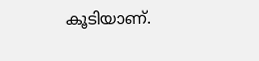കൂടിയാണ്.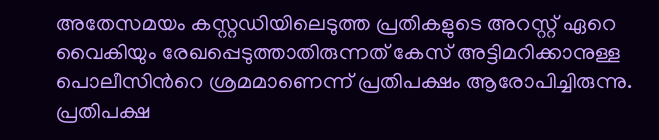അതേസമയം കസ്റ്റഡിയിലെടുത്ത പ്രതികളുടെ അറസ്റ്റ് ഏറെ വൈകിയും രേഖപ്പെടുത്താതിരുന്നത് കേസ് അട്ടിമറിക്കാനുള്ള പൊലീസിന്‍റെ ശ്രമമാണെന്ന് പ്രതിപക്ഷം ആരോപിച്ചിരുന്നു. പ്രതിപക്ഷ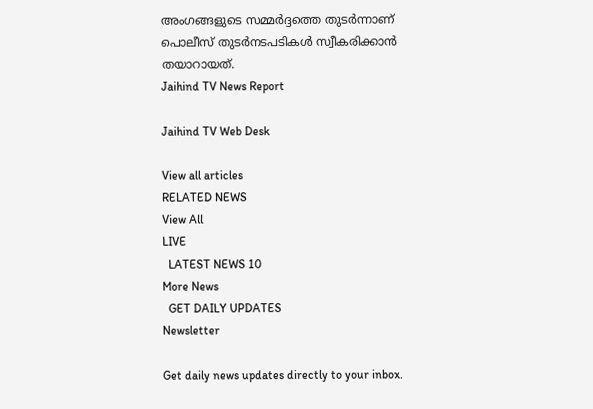അംഗങ്ങളുടെ സമ്മർദ്ദത്തെ തുടർന്നാണ് പൊലീസ് തുടർനടപടികള്‍ സ്വീകരിക്കാന്‍ തയാറായത്.
Jaihind TV News Report

Jaihind TV Web Desk

View all articles
RELATED NEWS
View All
LIVE
  LATEST NEWS 10
More News
  GET DAILY UPDATES
Newsletter

Get daily news updates directly to your inbox.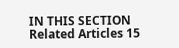IN THIS SECTION
Related Articles 15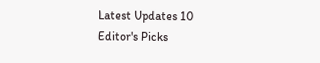Latest Updates 10
Editor's Picks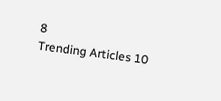8
Trending Articles 10